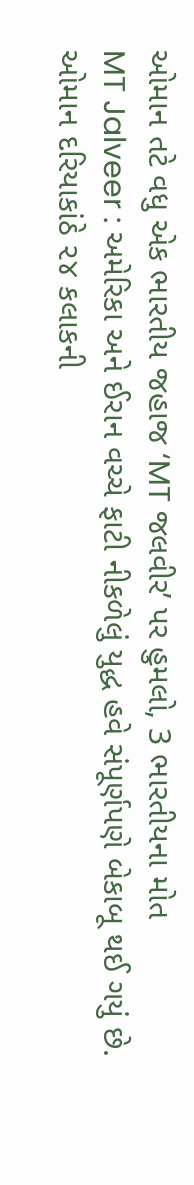ઓમાન તટે વધુ એક ભારતીય જહાજ ‘MT જલવીર’ પર હુમલો, 3 ભારતીયના મોત
MT Jalveer : અમેરિકા અને ઈરાન વચ્ચે ફાટી નીકળેલું યુદ્ધ હવે સંપૂર્ણપણે બેકાબૂ થઈ ગયું છે. ઓમાન દરિયાકાંઠે ૨૪ કલાકની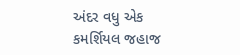અંદર વધુ એક કમર્શિયલ જહાજ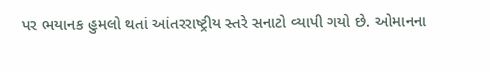પર ભયાનક હુમલો થતાં આંતરરાષ્ટ્રીય સ્તરે સનાટો વ્યાપી ગયો છે. ઓમાનના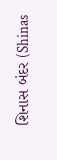શિનાસ બંદર (Shinas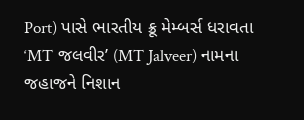Port) પાસે ભારતીય ક્રૂ મેમ્બર્સ ધરાવતા ‘MT જલવીર’ (MT Jalveer) નામના જહાજને નિશાન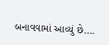બનાવવામાં આવ્યું છે….